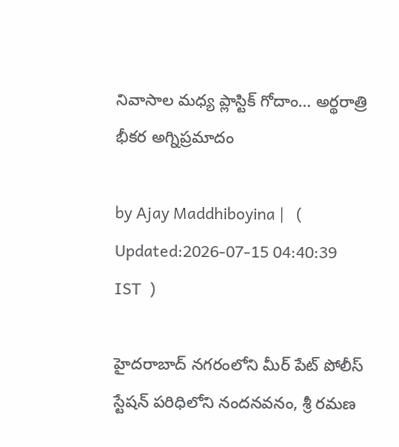నివాసాల మధ్య ప్లాస్టిక్ గోదాం… అర్థరాత్రి భీకర అగ్నిప్రమాదం

by Ajay Maddhiboyina |   (  Updated:2026-07-15 04:40:39  IST  )

హైదరాబాద్ నగరంలోని మీర్ పేట్ పోలీస్ స్టేషన్ పరిధిలోని నందనవనం, శ్రీ రమణ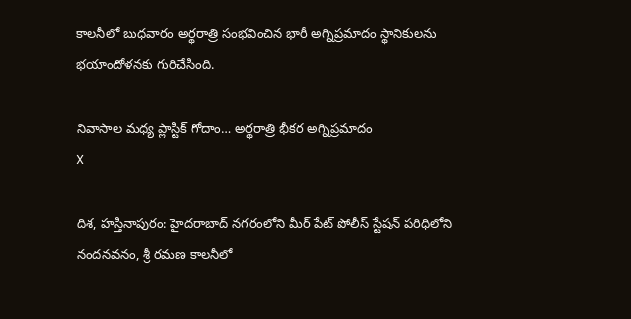కాలనీలో బుధవారం అర్థరాత్రి సంభవించిన భారీ అగ్నిప్రమాదం స్థానికులను భయాందోళనకు గురిచేసింది.

నివాసాల మధ్య ప్లాస్టిక్ గోదాం… అర్థరాత్రి భీకర అగ్నిప్రమాదం
X

దిశ, హస్తినాపురం: హైదరాబాద్ నగరంలోని మీర్ పేట్ పోలీస్ స్టేషన్ పరిధిలోని నందనవనం, శ్రీ రమణ కాలనీలో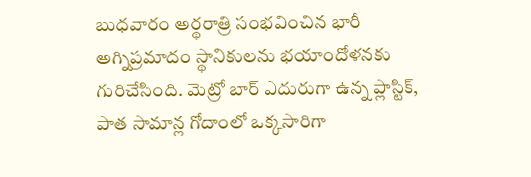బుధవారం అర్థరాత్రి సంభవించిన భారీ అగ్నిప్రమాదం స్థానికులను భయాందోళనకు గురిచేసింది. మెట్రో బార్ ఎదురుగా ఉన్న ప్లాస్టిక్, పాత సామాన్ల గోదాంలో ఒక్కసారిగా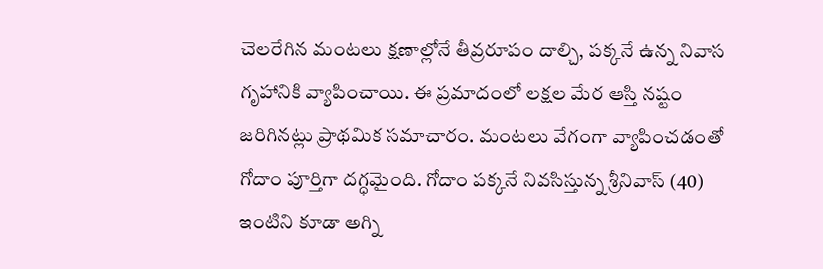చెలరేగిన మంటలు క్షణాల్లోనే తీవ్రరూపం దాల్చి, పక్కనే ఉన్న నివాస గృహానికి వ్యాపించాయి. ఈ ప్రమాదంలో లక్షల మేర ఆస్తి నష్టం జరిగినట్లు ప్రాథమిక సమాచారం. మంటలు వేగంగా వ్యాపించడంతో గోదాం పూర్తిగా దగ్ధమైంది. గోదాం పక్కనే నివసిస్తున్న శ్రీనివాస్ (40) ఇంటిని కూడా అగ్ని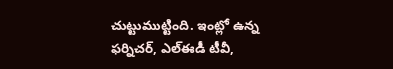చుట్టుముట్టింది. ఇంట్లో ఉన్న ఫర్నిచర్, ఎల్ఈడీ టీవీ,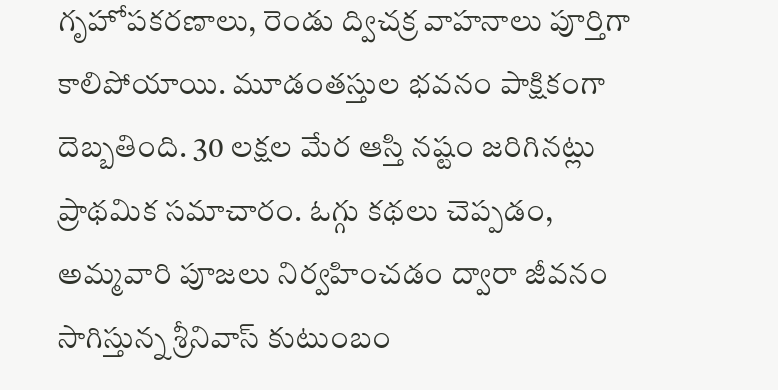గృహోపకరణాలు, రెండు ద్విచక్ర వాహనాలు పూర్తిగా కాలిపోయాయి. మూడంతస్తుల భవనం పాక్షికంగా దెబ్బతింది. 30 లక్షల మేర ఆస్తి నష్టం జరిగినట్లు ప్రాథమిక సమాచారం. ఓగ్గు కథలు చెప్పడం, అమ్మవారి పూజలు నిర్వహించడం ద్వారా జీవనం సాగిస్తున్న శ్రీనివాస్ కుటుంబం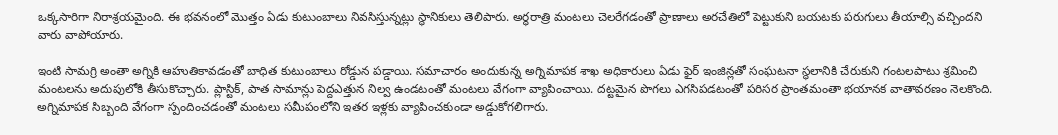ఒక్కసారిగా నిరాశ్రయమైంది. ఈ భవనంలో మొత్తం ఏడు కుటుంబాలు నివసిస్తున్నట్లు స్థానికులు తెలిపారు. అర్థరాత్రి మంటలు చెలరేగడంతో ప్రాణాలు అరచేతిలో పెట్టుకుని బయటకు పరుగులు తీయాల్సి వచ్చిందని వారు వాపోయారు.

ఇంటి సామగ్రి అంతా అగ్నికి ఆహుతికావడంతో బాధిత కుటుంబాలు రోడ్డున పడ్డాయి. సమాచారం అందుకున్న అగ్నిమాపక శాఖ అధికారులు ఏడు ఫైర్ ఇంజిన్లతో సంఘటనా స్థలానికి చేరుకుని గంటలపాటు శ్రమించి మంటలను అదుపులోకి తీసుకొచ్చారు. ప్లాస్టిక్, పాత సామాన్లు పెద్దఎత్తున నిల్వ ఉండటంతో మంటలు వేగంగా వ్యాపించాయి. దట్టమైన పొగలు ఎగసిపడటంతో పరిసర ప్రాంతమంతా భయానక వాతావరణం నెలకొంది. అగ్నిమాపక సిబ్బంది వేగంగా స్పందించడంతో మంటలు సమీపంలోని ఇతర ఇళ్లకు వ్యాపించకుండా అడ్డుకోగలిగారు.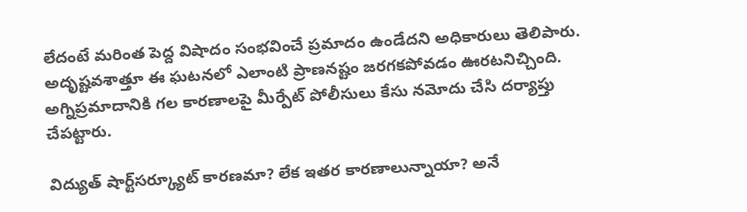లేదంటే మరింత పెద్ద విషాదం సంభవించే ప్రమాదం ఉండేదని అధికారులు తెలిపారు. అదృష్టవశాత్తూ ఈ ఘటనలో ఎలాంటి ప్రాణనష్టం జరగకపోవడం ఊరటనిచ్చింది. అగ్నిప్రమాదానికి గల కారణాలపై మీర్పేట్ పోలీసులు కేసు నమోదు చేసి దర్యాప్తు చేపట్టారు.

విద్యుత్ షార్ట్‌సర్క్యూట్ కారణమా? లేక ఇతర కారణాలున్నాయా? అనే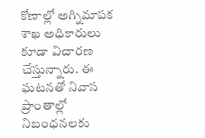కోణాల్లో అగ్నిమాపక శాఖ అధికారులు కూడా విచారణ చేస్తున్నారు. ఈ ఘటనతో నివాస ప్రాంతాల్లో నిబంధనలకు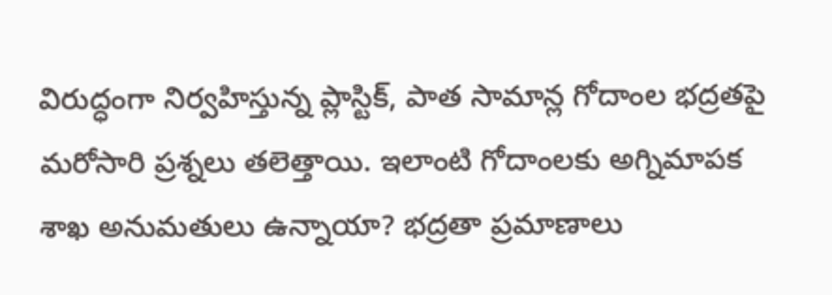విరుద్ధంగా నిర్వహిస్తున్న ప్లాస్టిక్, పాత సామాన్ల గోదాంల భద్రతపై మరోసారి ప్రశ్నలు తలెత్తాయి. ఇలాంటి గోదాంలకు అగ్నిమాపక శాఖ అనుమతులు ఉన్నాయా? భద్రతా ప్రమాణాలు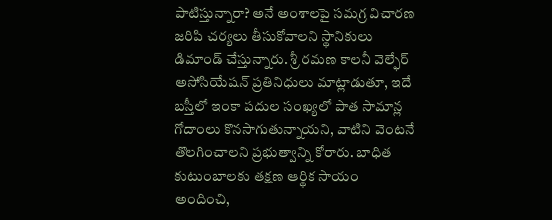పాటిస్తున్నారా? అనే అంశాలపై సమగ్ర విచారణ జరిపి చర్యలు తీసుకోవాలని స్థానికులు డిమాండ్ చేస్తున్నారు. శ్రీ రమణ కాలనీ వెల్ఫేర్ అసోసియేషన్ ప్రతినిధులు మాట్లాడుతూ, ఇదే బస్తీలో ఇంకా పదుల సంఖ్యలో పాత సామాన్ల గోదాంలు కొనసాగుతున్నాయని, వాటిని వెంటనే తొలగించాలని ప్రభుత్వాన్ని కోరారు. బాధిత కుటుంబాలకు తక్షణ ఆర్థిక సాయం అందించి,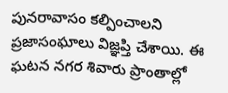పునరావాసం కల్పించాలని ప్రజాసంఘాలు విజ్ఞప్తి చేశాయి. ఈ ఘటన నగర శివారు ప్రాంతాల్లో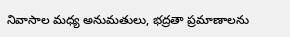నివాసాల మధ్య అనుమతులు, భద్రతా ప్రమాణాలను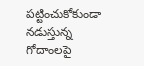పట్టించుకోకుండా నడుస్తున్న గోదాంలపై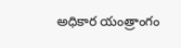అధికార యంత్రాంగం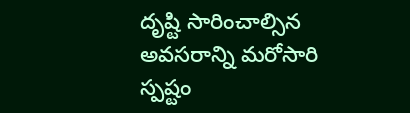దృష్టి సారించాల్సిన అవసరాన్ని మరోసారి స్పష్టం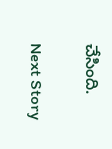చేసింది.

Next Story